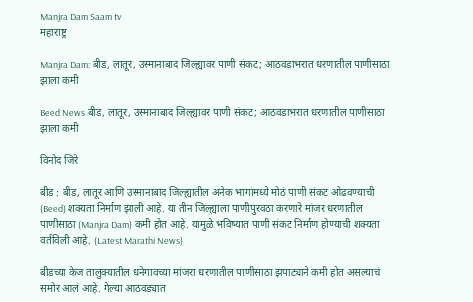Manjra Dam Saam tv
महाराष्ट्र

Manjra Dam: बीड, लातूर, उस्मानाबाद जिल्ह्यावर पाणी संकट; आठवडाभरात धरणातील पाणीसाठा झाला कमी

Beed News बीड, लातूर, उस्मानाबाद जिल्ह्यावर पाणी संकट; आठवडाभरात धरणातील पाणीसाठा झाला कमी

विनोद जिरे

बीड : बीड, लातूर आणि उस्मानाबाद जिल्ह्यातील अनेक भागांमध्ये मोठं पाणी संकट ओढवण्याची (Beed) शक्यता निर्माण झाली आहे. या तीन जिल्ह्याला पाणीपुरवठा करणारे मांजर धरणातील पाणीसाठा (Manjra Dam) कमी होत आहे. यामुळे भविष्यात पाणी संकट निर्माण होण्याची शक्यता वर्तविली आहे. (Latest Marathi News)

बीडच्या केज तालुक्यातील धनेगावच्या मांजरा धरणातील पाणीसाठा झपाट्याने कमी होत असल्याचं समोर आलं आहे. गेल्या आठवड्यात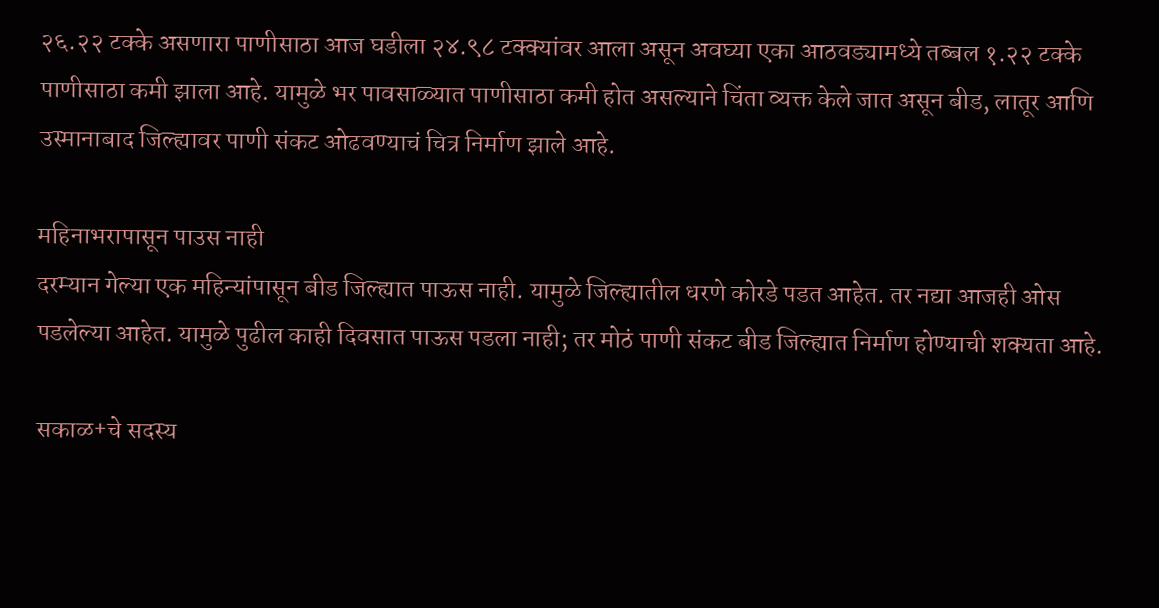२६.२२ टक्के असणारा पाणीसाठा आज घडीला २४.९८ टक्क्यांवर आला असून अवघ्या एका आठवड्यामध्ये तब्बल १.२२ टक्के पाणीसाठा कमी झाला आहे. यामुळे भर पावसाळ्यात पाणीसाठा कमी होत असल्याने चिंता व्यक्त केले जात असून बीड, लातूर आणि उस्मानाबाद जिल्ह्यावर पाणी संकट ओढवण्याचं चित्र निर्माण झाले आहे.

महिनाभरापासून पाउस नाही
दरम्यान गेल्या एक महिन्यांपासून बीड जिल्ह्यात पाऊस नाही. यामुळे जिल्ह्यातील धरणे कोरडे पडत आहेत. तर नद्या आजही ओस पडलेल्या आहेत. यामुळे पुढील काही दिवसात पाऊस पडला नाही; तर मोठं पाणी संकट बीड जिल्ह्यात निर्माण होण्याची शक्यता आहे.

सकाळ+चे सदस्य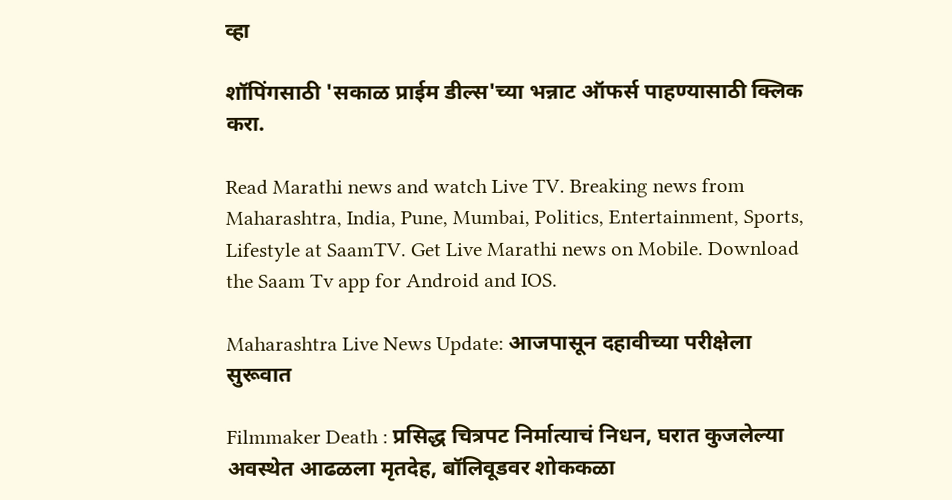व्हा

शॉपिंगसाठी 'सकाळ प्राईम डील्स'च्या भन्नाट ऑफर्स पाहण्यासाठी क्लिक करा.

Read Marathi news and watch Live TV. Breaking news from Maharashtra, India, Pune, Mumbai, Politics, Entertainment, Sports, Lifestyle at SaamTV. Get Live Marathi news on Mobile. Download the Saam Tv app for Android and IOS.

Maharashtra Live News Update: आजपासून दहावीच्या परीक्षेला सुरूवात

Filmmaker Death : प्रसिद्ध चित्रपट निर्मात्याचं निधन, घरात कुजलेल्या अवस्थेत आढळला मृतदेह, बॉलिवूडवर शोककळा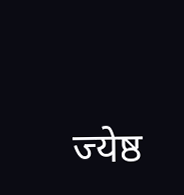ज्येष्ठ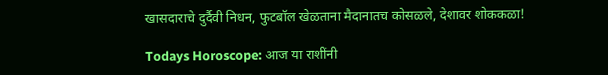खासदाराचे दुर्दैवी निधन, फुटबॉल खेळताना मैदानातच कोसळले, देशावर शोककळा!

Todays Horoscope: आज या राशींनी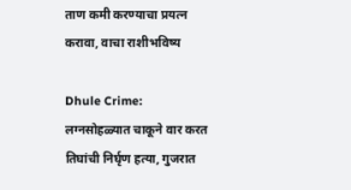ताण कमी करण्याचा प्रयत्न करावा, वाचा राशीभविष्य

Dhule Crime: लग्नसोहळ्यात चाकूने वार करत तिघांची निर्घृण हत्या, गुजरात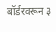बॉर्डरवरून ३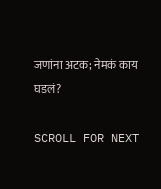जणांना अटक; नेमकं काय घडलं?

SCROLL FOR NEXT